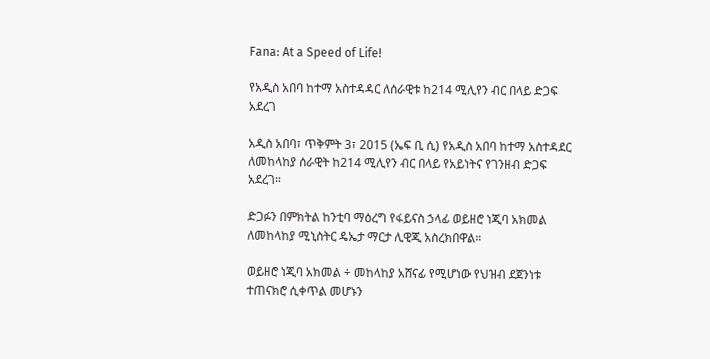Fana: At a Speed of Life!

የአዲስ አበባ ከተማ አስተዳዳር ለሰራዊቱ ከ214 ሚሊየን ብር በላይ ድጋፍ አደረገ

አዲስ አበባ፣ ጥቅምት 3፣ 2015 (ኤፍ ቢ ሲ) የአዲስ አበባ ከተማ አስተዳደር ለመከላከያ ሰራዊት ከ214 ሚሊየን ብር በላይ የአይነትና የገንዘብ ድጋፍ አደረገ።

ድጋፉን በምክትል ከንቲባ ማዕረግ የፋይናስ ኃላፊ ወይዘሮ ነጂባ አክመል ለመከላከያ ሚኒስትር ዴኤታ ማርታ ሊዊጂ አስረክበዋል።

ወይዘሮ ነጂባ አክመል ÷ መከላከያ አሸናፊ የሚሆነው የህዝብ ደጀንነቱ ተጠናክሮ ሲቀጥል መሆኑን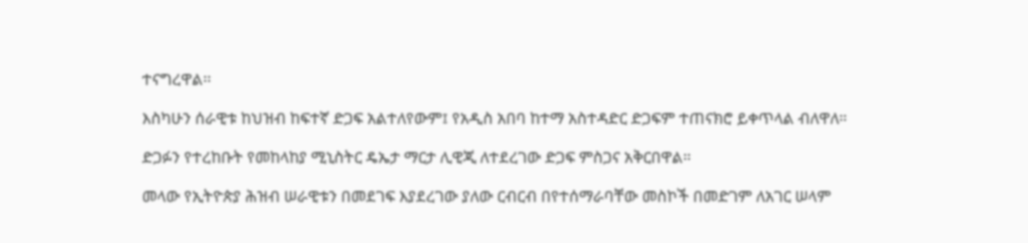ተናግረዋል፡፡

እስካሁን ሰራዊቱ ከህዝብ ከፍተኛ ድጋፍ አልተለየውም፤ የአዲስ አበባ ከተማ አስተዳድር ድጋፍም ተጠናክሮ ይቀጥላል ብለዋለ።

ድጋፉን የተረከቡት የመከላከያ ሚኒስትር ዴኤታ ማርታ ሊዊጂ ለተደረገው ድጋፍ ምስጋና አቅርበዋል።

መላው የኢትዮጵያ ሕዝብ ሠራዊቱን በመደገፍ እያደረገው ያለው ርብርብ በየተሰማራባቸው መስኮች በመድገም ለአገር ሠላም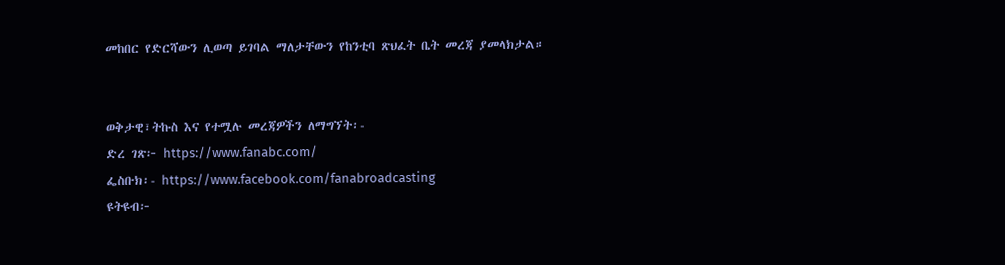መከበር የድርሻውን ሊወጣ ይገባል ማለታቸውን የከንቲባ ጽህፈት ቤት መረጃ ያመላክታል።


ወቅታዊ፣ትኩስ እና የተሟሉ መረጃዎችን ለማግኘት፡-
ድረ ገጽ፦ https://www.fanabc.com/
ፌስቡክ፡- https://www.facebook.com/fanabroadcasting
ዩትዩብ፦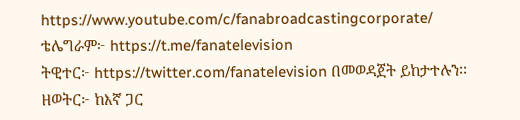https://www.youtube.com/c/fanabroadcastingcorporate/
ቴሌግራም፦ https://t.me/fanatelevision
ትዊተር፦ https://twitter.com/fanatelevision በመወዳጀት ይከታተሉን፡፡
ዘወትር፦ ከእኛ ጋር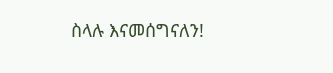ስላሉ እናመሰግናለን!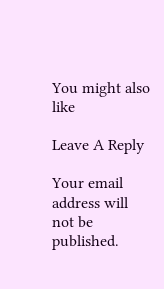You might also like

Leave A Reply

Your email address will not be published.